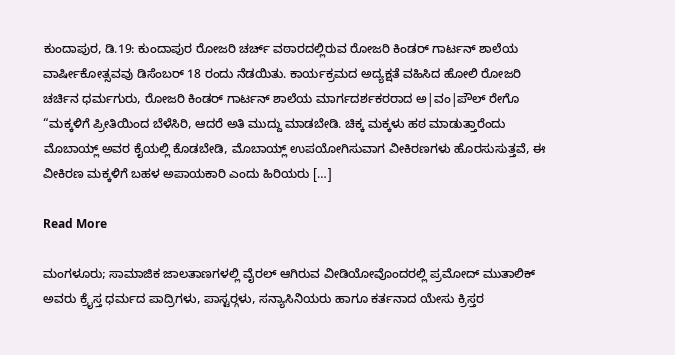ಕುಂದಾಪುರ, ಡಿ.19: ಕುಂದಾಪುರ ರೋಜರಿ ಚರ್ಚ್ ವಠಾರದಲ್ಲಿರುವ ರೋಜರಿ ಕಿಂಡರ್ ಗಾರ್ಟನ್ ಶಾಲೆಯ ವಾರ್ಷೀಕೋತ್ಸವವು ಡಿಸೆಂಬರ್ 18 ರಂದು ನೆಡಯಿತು. ಕಾರ್ಯಕ್ರಮದ ಅದ್ಯಕ್ಷತೆ ವಹಿಸಿದ ಹೋಲಿ ರೋಜರಿ ಚರ್ಚಿನ ಧರ್ಮಗುರು, ರೋಜರಿ ಕಿಂಡರ್ ಗಾರ್ಟನ್ ಶಾಲೆಯ ಮಾರ್ಗದರ್ಶಕರರಾದ ಅ|ವಂ|ಪೌಲ್ ರೇಗೊ “ಮಕ್ಕಳಿಗೆ ಪ್ರೀತಿಯಿಂದ ಬೆಳೆಸಿರಿ, ಆದರೆ ಅತಿ ಮುದ್ದು ಮಾಡಬೇಡಿ. ಚಿಕ್ಕ ಮಕ್ಕಳು ಹಠ ಮಾಡುತ್ತಾರೆಂದು ಮೊಬಾಯ್ಲ್ ಅವರ ಕೈಯಲ್ಲಿ ಕೊಡಬೇಡಿ, ಮೊಬಾಯ್ಲ್ ಉಪಯೋಗಿಸುವಾಗ ವೀಕಿರಣಗಳು ಹೊರಸುಸುತ್ತವೆ, ಈ ವೀಕಿರಣ ಮಕ್ಕಳಿಗೆ ಬಹಳ ಅಪಾಯಕಾರಿ ಎಂದು ಹಿರಿಯರು […]

Read More

ಮಂಗಳೂರು; ಸಾಮಾಜಿಕ ಜಾಲತಾಣಗಳಲ್ಲಿ ವೈರಲ್ ಆಗಿರುವ ವೀಡಿಯೋವೊಂದರಲ್ಲಿ ಪ್ರಮೋದ್ ಮುತಾಲಿಕ್ ಅವರು ಕ್ರೈಸ್ತ ಧರ್ಮದ ಪಾದ್ರಿಗಳು, ಪಾಸ್ಟರ್‍ಗಳು, ಸನ್ಯಾಸಿನಿಯರು ಹಾಗೂ ಕರ್ತನಾದ ಯೇಸು ಕ್ರಿಸ್ತರ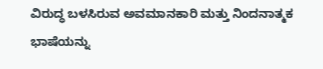ವಿರುದ್ಧ ಬಳಸಿರುವ ಅವಮಾನಕಾರಿ ಮತ್ತು ನಿಂದನಾತ್ಮಕ ಭಾಷೆಯನ್ನು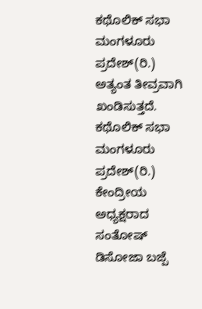ಕಥೊಲಿಕ್ ಸಭಾ ಮಂಗಳೂರು ಪ್ರದೇಶ್(ರಿ.) ಅತ್ಯಂತ ತೀವ್ರವಾಗಿ ಖಂಡಿಸುತ್ತದೆ. ಕಥೊಲಿಕ್ ಸಭಾ ಮಂಗಳೂರು ಪ್ರದೇಶ್(ರಿ.) ಕೇಂದ್ರೀಯ ಅಧ್ಯಕ್ಷರಾದ ಸಂತೋಷ್ ಡಿಸೋಜಾ ಬಜ್ಪೆ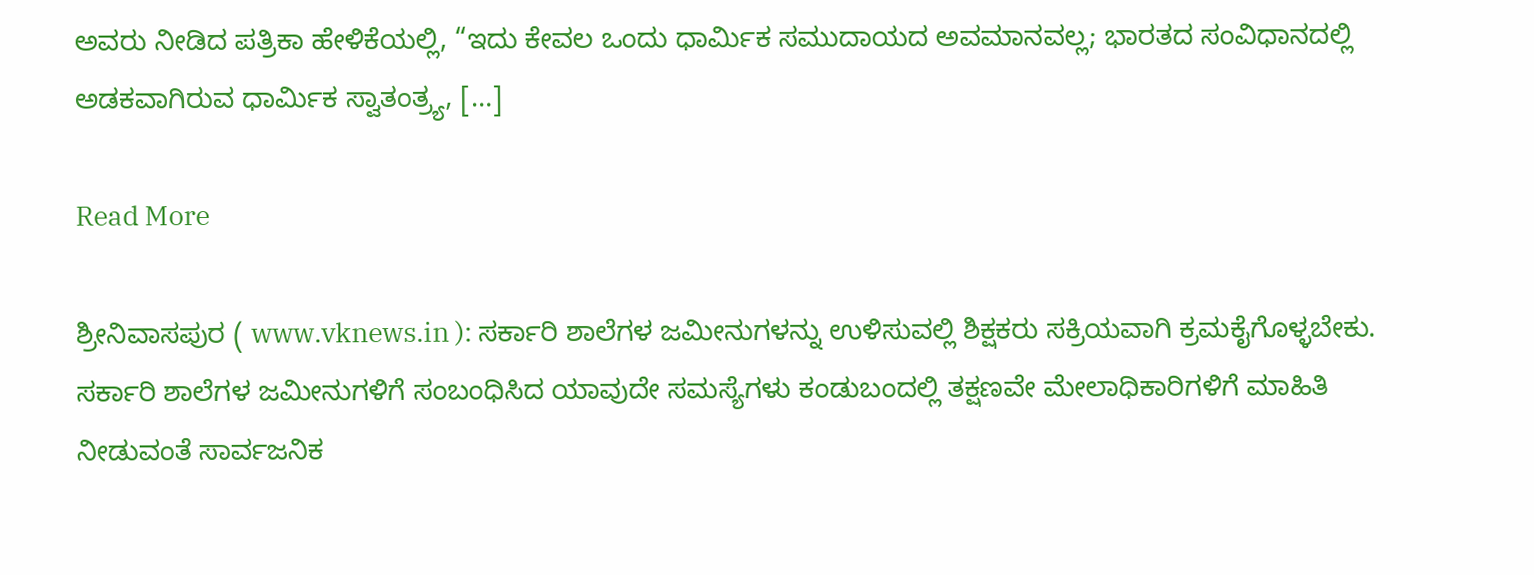ಅವರು ನೀಡಿದ ಪತ್ರಿಕಾ ಹೇಳಿಕೆಯಲ್ಲಿ, “ಇದು ಕೇವಲ ಒಂದು ಧಾರ್ಮಿಕ ಸಮುದಾಯದ ಅವಮಾನವಲ್ಲ; ಭಾರತದ ಸಂವಿಧಾನದಲ್ಲಿ ಅಡಕವಾಗಿರುವ ಧಾರ್ಮಿಕ ಸ್ವಾತಂತ್ರ್ಯ, […]

Read More

ಶ್ರೀನಿವಾಸಪುರ ( www.vknews.in ): ಸರ್ಕಾರಿ ಶಾಲೆಗಳ ಜಮೀನುಗಳನ್ನು ಉಳಿಸುವಲ್ಲಿ ಶಿಕ್ಷಕರು ಸಕ್ರಿಯವಾಗಿ ಕ್ರಮಕೈಗೊಳ್ಳಬೇಕು. ಸರ್ಕಾರಿ ಶಾಲೆಗಳ ಜಮೀನುಗಳಿಗೆ ಸಂಬಂಧಿಸಿದ ಯಾವುದೇ ಸಮಸ್ಯೆಗಳು ಕಂಡುಬಂದಲ್ಲಿ ತಕ್ಷಣವೇ ಮೇಲಾಧಿಕಾರಿಗಳಿಗೆ ಮಾಹಿತಿ ನೀಡುವಂತೆ ಸಾರ್ವಜನಿಕ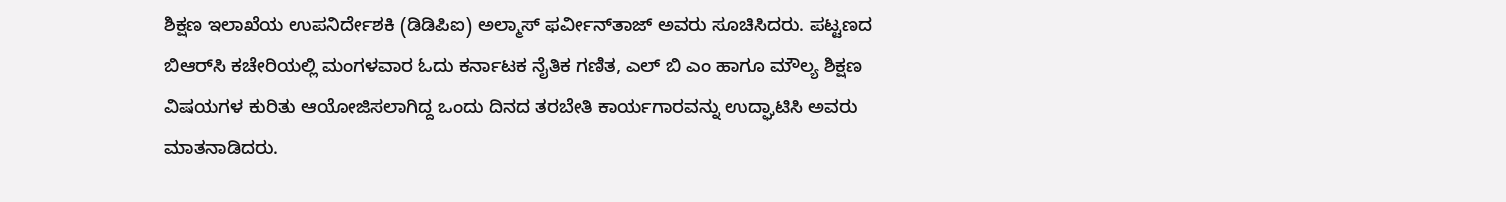ಶಿಕ್ಷಣ ಇಲಾಖೆಯ ಉಪನಿರ್ದೇಶಕಿ (ಡಿಡಿಪಿಐ) ಅಲ್ಮಾಸ್ ಫರ್ವೀನ್‌ತಾಜ್ ಅವರು ಸೂಚಿಸಿದರು. ಪಟ್ಟಣದ ಬಿಆರ್‌ಸಿ ಕಚೇರಿಯಲ್ಲಿ ಮಂಗಳವಾರ ಓದು ಕರ್ನಾಟಕ ನೈತಿಕ ಗಣಿತ, ಎಲ್‌ ಬಿ ಎಂ ಹಾಗೂ ಮೌಲ್ಯ ಶಿಕ್ಷಣ ವಿಷಯಗಳ ಕುರಿತು ಆಯೋಜಿಸಲಾಗಿದ್ದ ಒಂದು ದಿನದ ತರಬೇತಿ ಕಾರ್ಯಗಾರವನ್ನು ಉದ್ಘಾಟಿಸಿ ಅವರು ಮಾತನಾಡಿದರು.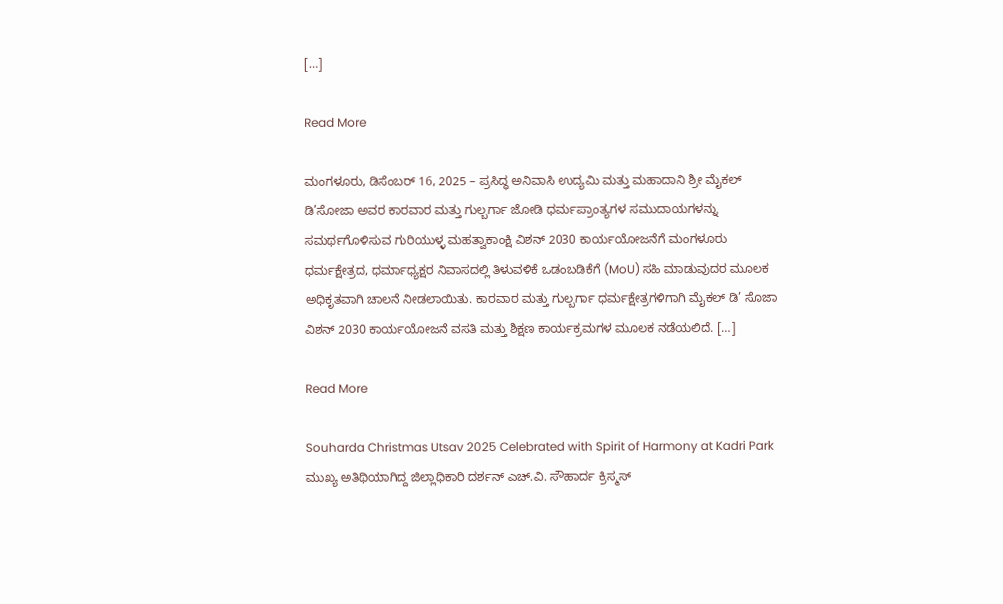[…]

Read More

ಮಂಗಳೂರು, ಡಿಸೆಂಬರ್ 16, 2025 – ಪ್ರಸಿದ್ಧ ಅನಿವಾಸಿ ಉದ್ಯಮಿ ಮತ್ತು ಮಹಾದಾನಿ ಶ್ರೀ ಮೈಕಲ್ ಡಿ’ಸೋಜಾ ಅವರ ಕಾರವಾರ ಮತ್ತು ಗುಲ್ಬರ್ಗಾ ಜೋಡಿ ಧರ್ಮಪ್ರಾಂತ್ಯಗಳ ಸಮುದಾಯಗಳನ್ನು ಸಮರ್ಥಗೊಳಿಸುವ ಗುರಿಯುಳ್ಳ ಮಹತ್ವಾಕಾಂಕ್ಷಿ ವಿಶನ್ 2030 ಕಾರ್ಯಯೋಜನೆಗೆ ಮಂಗಳೂರು ಧರ್ಮಕ್ಷೇತ್ರದ, ಧರ್ಮಾಧ್ಯಕ್ಷರ ನಿವಾಸದಲ್ಲಿ ತಿಳುವಳಿಕೆ ಒಡಂಬಡಿಕೆಗೆ (MoU) ಸಹಿ ಮಾಡುವುದರ ಮೂಲಕ ಅಧಿಕೃತವಾಗಿ ಚಾಲನೆ ನೀಡಲಾಯಿತು. ಕಾರವಾರ ಮತ್ತು ಗುಲ್ಬರ್ಗಾ ಧರ್ಮಕ್ಷೇತ್ರಗಳಿಗಾಗಿ ಮೈಕಲ್ ಡಿ’ ಸೊಜಾ ವಿಶನ್ 2030 ಕಾರ್ಯಯೋಜನೆ ವಸತಿ ಮತ್ತು ಶಿಕ್ಷಣ ಕಾರ್ಯಕ್ರಮಗಳ ಮೂಲಕ ನಡೆಯಲಿದೆ. […]

Read More

Souharda Christmas Utsav 2025 Celebrated with Spirit of Harmony at Kadri Park ಮುಖ್ಯ ಅತಿಥಿಯಾಗಿದ್ದ ಜಿಲ್ಲಾಧಿಕಾರಿ ದರ್ಶನ್ ಎಚ್.ವಿ. ಸೌಹಾರ್ದ ಕ್ರಿಸ್ಮಸ್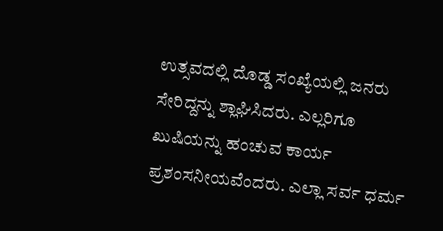ಉತ್ಸವದಲ್ಲಿ ದೊಡ್ಡ ಸಂಖ್ಯೆಯಲ್ಲಿ ಜನರು ಸೇರಿದ್ದನ್ನು ಶ್ಲಾಘಿಸಿದರು. ಎಲ್ಲರಿಗೂ ಖುಷಿಯನ್ನು ಹಂಚುವ ಕಾರ್ಯ ಪ್ರಶಂಸನೀಯವೆಂದರು. ಎಲ್ಲಾ ಸರ್ವ ಧರ್ಮ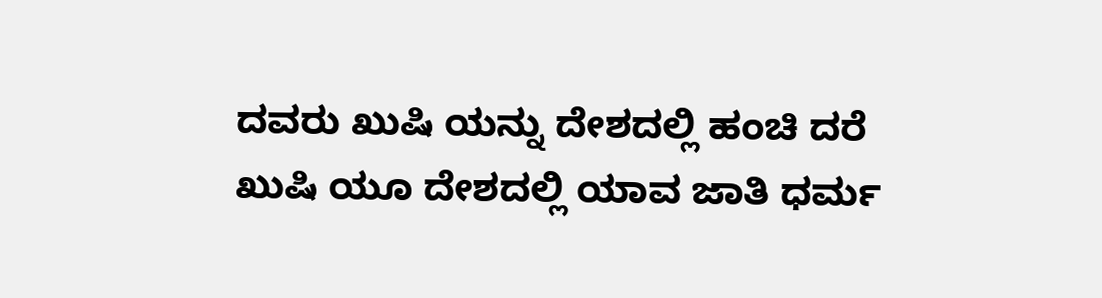ದವರು ಖುಷಿ ಯನ್ನು ದೇಶದಲ್ಲಿ ಹಂಚಿ ದರೆ ಖುಷಿ ಯೂ ದೇಶದಲ್ಲಿ ಯಾವ ಜಾತಿ ಧರ್ಮ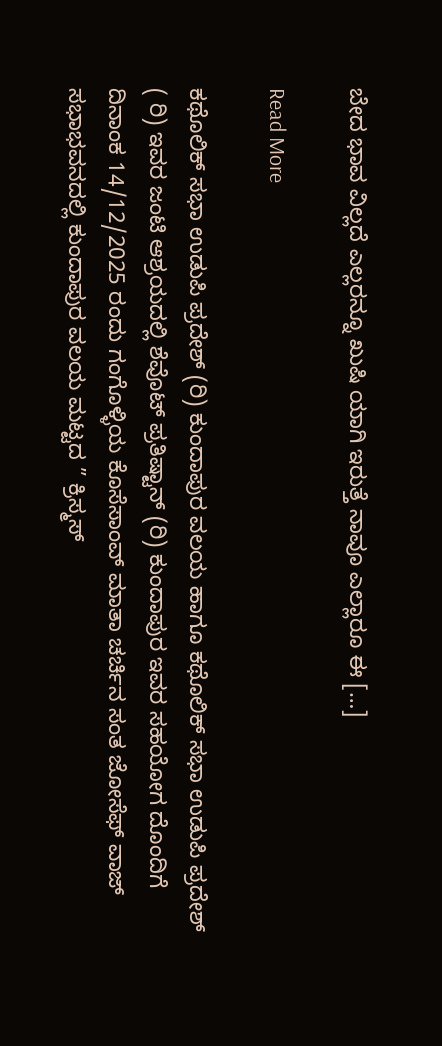ಬೇದ ಭಾವ ವಿಲ್ಲದೆ ಎಲ್ಲರನ್ನೂ ಖುಷಿ ಯಾಗಿ ಇರುತ್ತೆ ನಾವೂ ಎಲ್ಲಾರೂ ಈ […]

Read More

ಕಥೊಲಿಕ್ ಸಭಾ ಉಡುಪಿ ಪ್ರದೇಶ್ (ರಿ) ಕುಂದಾಪುರ ವಲಯ ಹಾಗೂ ಕಥೊಲಿಕ್ ಸಭಾ ಉಡುಪಿ ಪ್ರದೇಶ್ ( ರಿ) ಇವರ ಜಂಟಿ ಆಶ್ರಯದಲ್ಲಿ ಶೆವೊಟ್ ಪ್ರತಿಷ್ಟಾನ್ (ರಿ) ಕುಂದಾಪುರ ಇವರ ಸಹಯೋಗ ದೊಂದಿಗೆ ದಿನಾಂಕ 14/12/2025 ರಂದು ಗಂಗೊಳ್ಳಿಯ ಕೊಸೆಸಾಂವ್ ಮಾತಾ ಚರ್ಚಿನ ಸಂತ ಜೋಸೆಫ್ ವಾಜ್ ಸಭಾಭವನದಲ್ಲಿ ಕುಂದಾಪುರ ವಲಯ ಮಟ್ಟದ ” ಕ್ರಿಸ್ಮಸ್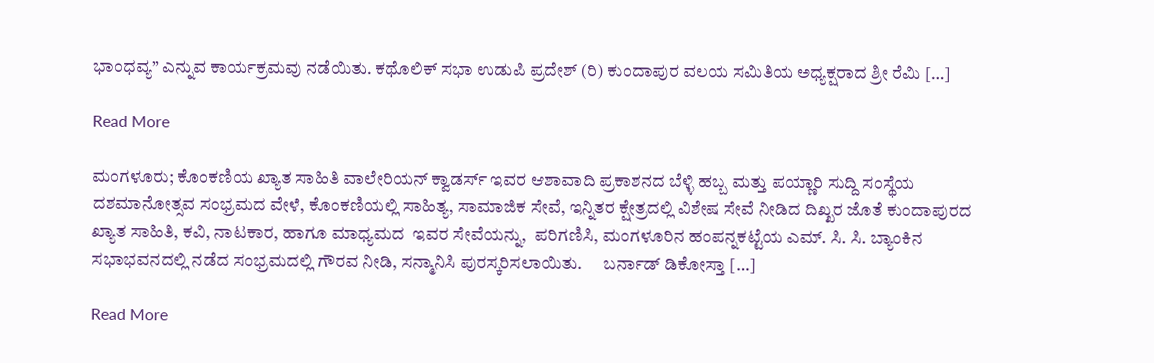ಭಾಂಧವ್ಯ” ಎನ್ನುವ ಕಾರ್ಯಕ್ರಮವು ನಡೆಯಿತು. ಕಥೊಲಿಕ್ ಸಭಾ ಉಡುಪಿ ಪ್ರದೇಶ್ (ರಿ) ಕುಂದಾಪುರ ವಲಯ ಸಮಿತಿಯ ಅಧ್ಯಕ್ಷರಾದ ಶ್ರೀ ರೆಮಿ […]

Read More

ಮಂಗಳೂರು; ಕೊಂಕಣಿಯ ಖ್ಯಾತ ಸಾಹಿತಿ ವಾಲೇರಿಯನ್ ಕ್ವಾಡರ್ಸ್ ಇವರ ಆಶಾವಾದಿ ಪ್ರಕಾಶನದ ಬೆಳ್ಳಿ ಹಬ್ಬ ಮತ್ತು ಪಯ್ಣಾರಿ ಸುದ್ದಿ ಸಂಸ್ಥೆಯ ದಶಮಾನೋತ್ಸವ ಸಂಭ್ರಮದ ವೇಳೆ, ಕೊಂಕಣಿಯಲ್ಲಿ ಸಾಹಿತ್ಯ, ಸಾಮಾಜಿಕ ಸೇವೆ, ಇನ್ನಿತರ ಕ್ಷೇತ್ರದಲ್ಲಿ ವಿಶೇಷ ಸೇವೆ ನೀಡಿದ ದಿಖ್ಖರ ಜೊತೆ ಕುಂದಾಪುರದ ಖ್ಯಾತ ಸಾಹಿತಿ, ಕವಿ, ನಾಟಕಾರ, ಹಾಗೂ ಮಾಧ್ಯಮದ  ಇವರ ಸೇವೆಯನ್ನು,  ಪರಿಗಣಿಸಿ, ಮಂಗಳೂರಿನ ಹಂಪನ್ನಕಟ್ಟೆಯ ಎಮ್. ಸಿ. ಸಿ. ಬ್ಯಾಂಕಿನ ಸಭಾಭವನದಲ್ಲಿ ನಡೆದ ಸಂಭ್ರಮದಲ್ಲಿ ಗೌರವ ನೀಡಿ, ಸನ್ಮಾನಿಸಿ ಪುರಸ್ಕರಿಸಲಾಯಿತು.      ಬರ್ನಾಡ್ ಡಿಕೋಸ್ತಾ […]

Read More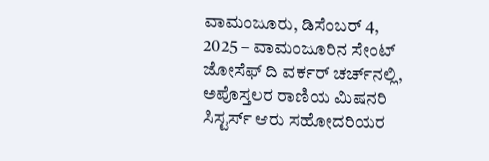ವಾಮಂಜೂರು, ಡಿಸೆಂಬರ್ 4, 2025 – ವಾಮಂಜೂರಿನ ಸೇಂಟ್ ಜೋಸೆಫ್ ದಿ ವರ್ಕರ್ ಚರ್ಚ್‌ನಲ್ಲಿ, ಅಪೊಸ್ತಲರ ರಾಣಿಯ ಮಿಷನರಿ ಸಿಸ್ಟರ್ಸ್ ಆರು ಸಹೋದರಿಯರ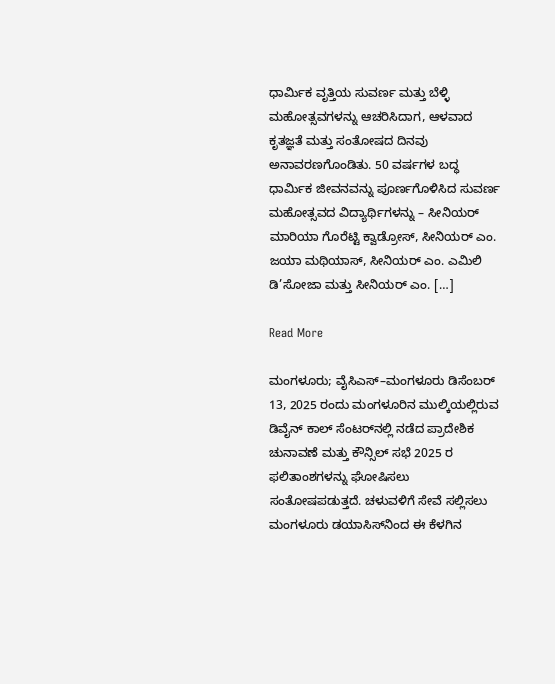ಧಾರ್ಮಿಕ ವೃತ್ತಿಯ ಸುವರ್ಣ ಮತ್ತು ಬೆಳ್ಳಿ ಮಹೋತ್ಸವಗಳನ್ನು ಆಚರಿಸಿದಾಗ, ಆಳವಾದ ಕೃತಜ್ಞತೆ ಮತ್ತು ಸಂತೋಷದ ದಿನವು ಅನಾವರಣಗೊಂಡಿತು. 50 ವರ್ಷಗಳ ಬದ್ಧ ಧಾರ್ಮಿಕ ಜೀವನವನ್ನು ಪೂರ್ಣಗೊಳಿಸಿದ ಸುವರ್ಣ ಮಹೋತ್ಸವದ ವಿದ್ಯಾರ್ಥಿಗಳನ್ನು – ಸೀನಿಯರ್ ಮಾರಿಯಾ ಗೊರೆಟ್ಟಿ ಕ್ವಾಡ್ರೋಸ್, ಸೀನಿಯರ್ ಎಂ. ಜಯಾ ಮಥಿಯಾಸ್, ಸೀನಿಯರ್ ಎಂ. ಎಮಿಲಿ ಡಿ’ಸೋಜಾ ಮತ್ತು ಸೀನಿಯರ್ ಎಂ. […]

Read More

ಮಂಗಳೂರು; ವೈಸಿಎಸ್–ಮಂಗಳೂರು ಡಿಸೆಂಬರ್ 13, 2025 ರಂದು ಮಂಗಳೂರಿನ ಮುಲ್ಕಿಯಲ್ಲಿರುವ ಡಿವೈನ್ ಕಾಲ್ ಸೆಂಟರ್‌ನಲ್ಲಿ ನಡೆದ ಪ್ರಾದೇಶಿಕ ಚುನಾವಣೆ ಮತ್ತು ಕೌನ್ಸಿಲ್ ಸಭೆ 2025 ರ ಫಲಿತಾಂಶಗಳನ್ನು ಘೋಷಿಸಲು ಸಂತೋಷಪಡುತ್ತದೆ. ಚಳುವಳಿಗೆ ಸೇವೆ ಸಲ್ಲಿಸಲು ಮಂಗಳೂರು ಡಯಾಸಿಸ್‌ನಿಂದ ಈ ಕೆಳಗಿನ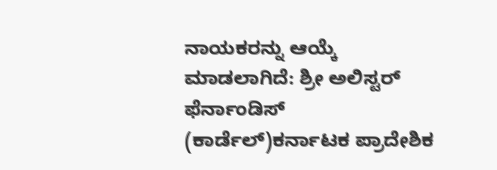ನಾಯಕರನ್ನು ಆಯ್ಕೆ ಮಾಡಲಾಗಿದೆ: ಶ್ರೀ ಅಲಿಸ್ಟರ್ ಫೆರ್ನಾಂಡಿಸ್ (ಕಾರ್ಡೆಲ್)ಕರ್ನಾಟಕ ಪ್ರಾದೇಶಿಕ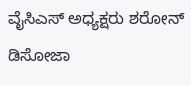ವೈಸಿಎಸ್ ಅಧ್ಯಕ್ಷರು ಶರೋನ್ ಡಿಸೋಜಾ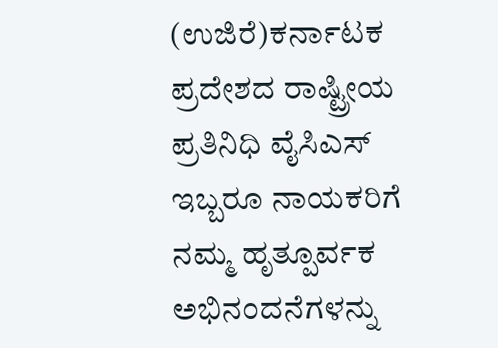(ಉಜಿರೆ)ಕರ್ನಾಟಕ ಪ್ರದೇಶದ ರಾಷ್ಟ್ರೀಯ ಪ್ರತಿನಿಧಿ ವೈಸಿಎಸ್ ಇಬ್ಬರೂ ನಾಯಕರಿಗೆ ನಮ್ಮ ಹೃತ್ಪೂರ್ವಕ ಅಭಿನಂದನೆಗಳನ್ನು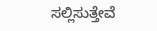ಸಲ್ಲಿಸುತ್ತೇವೆ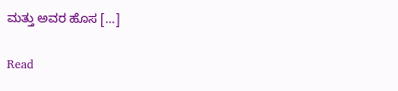ಮತ್ತು ಅವರ ಹೊಸ […]

Read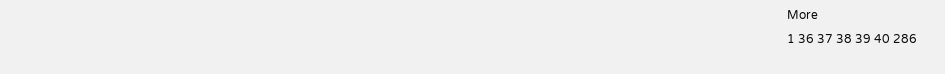More
1 36 37 38 39 40 286